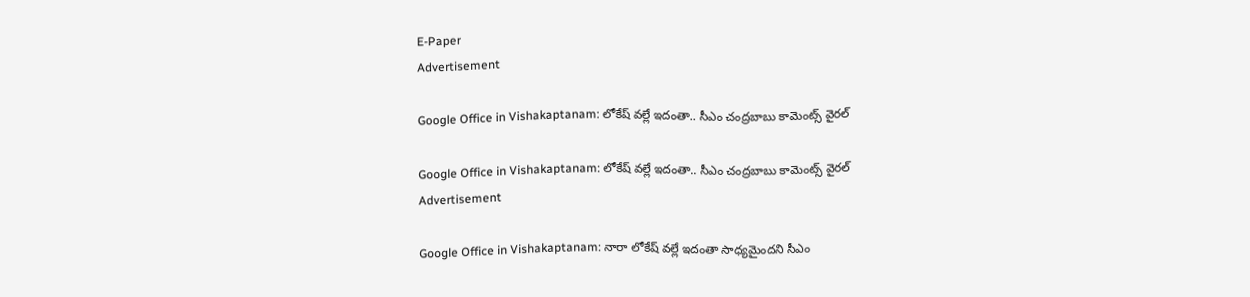E-Paper
Advertisement

Google Office in Vishakaptanam: లోకేష్ వల్లే ఇదంతా.. సీఎం చంద్రబాబు కామెంట్స్ వైరల్

Google Office in Vishakaptanam: లోకేష్ వల్లే ఇదంతా.. సీఎం చంద్రబాబు కామెంట్స్ వైరల్
Advertisement

Google Office in Vishakaptanam: నారా లోకేష్ వల్లే ఇదంతా సాధ్యమైందని సీఎం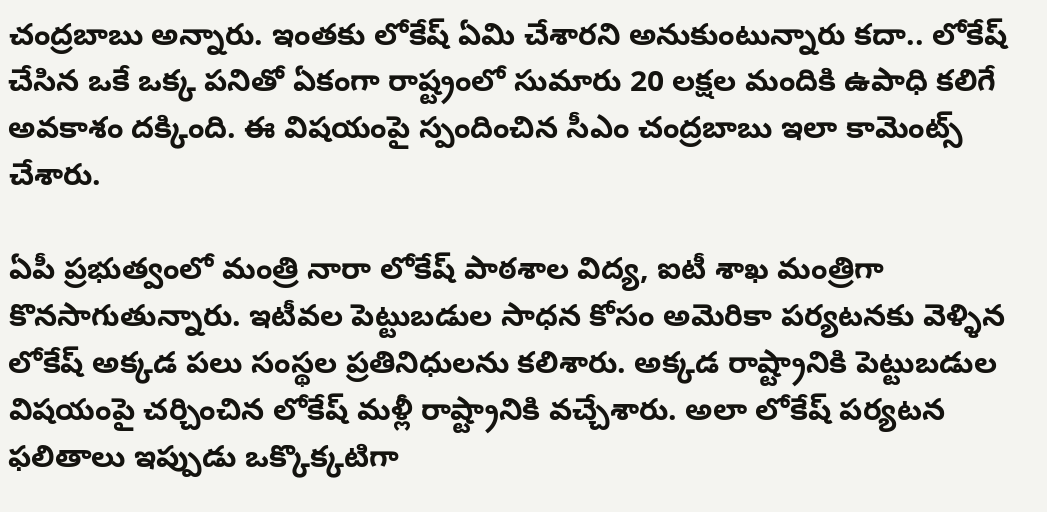చంద్రబాబు అన్నారు. ఇంతకు లోకేష్ ఏమి చేశారని అనుకుంటున్నారు కదా.. లోకేష్ చేసిన ఒకే ఒక్క పనితో ఏకంగా రాష్ట్రంలో సుమారు 20 లక్షల మందికి ఉపాధి కలిగే అవకాశం దక్కింది. ఈ విషయంపై స్పందించిన సీఎం చంద్రబాబు ఇలా కామెంట్స్ చేశారు.

ఏపీ ప్రభుత్వంలో మంత్రి నారా లోకేష్ పాఠశాల విద్య, ఐటీ శాఖ మంత్రిగా కొనసాగుతున్నారు. ఇటీవల పెట్టుబడుల సాధన కోసం అమెరికా పర్యటనకు వెళ్ళిన లోకేష్ అక్కడ పలు సంస్థల ప్రతినిధులను కలిశారు. అక్కడ రాష్ట్రానికి పెట్టుబడుల విషయంపై చర్చించిన లోకేష్ మళ్లీ రాష్ట్రానికి వచ్చేశారు. అలా లోకేష్ పర్యటన ఫలితాలు ఇప్పుడు ఒక్కొక్కటిగా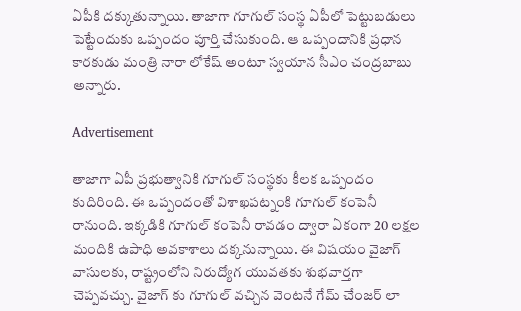ఏపీకి దక్కుతున్నాయి. తాజాగా గూగుల్ సంస్థ ఏపీలో పెట్టుబడులు పెట్టేందుకు ఒప్పందం పూర్తి చేసుకుంది. ఆ ఒప్పందానికి ప్రధాన కారకుడు మంత్రి నారా లోకేష్ అంటూ స్వయాన సీఎం చంద్రబాబు అన్నారు.

Advertisement

తాజాగా ఏపీ ప్రభుత్వానికి గూగుల్ సంస్థకు కీలక ఒప్పందం కుదిరింది. ఈ ఒప్పందంతో విశాఖపట్నంకి గూగుల్ కంపెనీ రానుంది. ఇక్కడికి గూగుల్ కంపెనీ రావడం ద్వారా ఏకంగా 20 లక్షల మందికి ఉపాధి అవకాశాలు దక్కనున్నాయి. ఈ విషయం వైజాగ్ వాసులకు, రాష్ట్రంలోని నిరుద్యోగ యువతకు శుభవార్తగా చెప్పవచ్చు. వైజాగ్ కు గూగుల్ వచ్చిన వెంటనే గేమ్ చేంజర్ లా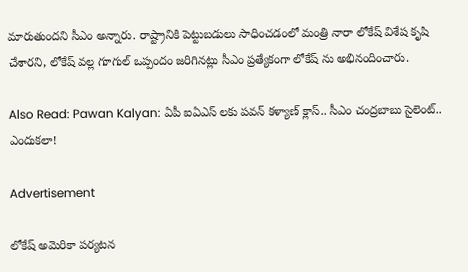మారుతుందని సీఎం అన్నారు. రాష్ట్రానికి పెట్టుబడులు సాధించడంలో మంత్రి నారా లోకేష్ విశేష కృషి చేశారని, లోకేష్ వల్ల గూగుల్ ఒప్పందం జరిగినట్లు సీఎం ప్రత్యేకంగా లోకేష్ ను అభినందించారు.

Also Read: Pawan Kalyan: ఏపీ ఐఏఎస్ లకు పవన్ కళ్యాణ్ క్లాస్.. సీఎం చంద్రబాబు సైలెంట్.. ఎందుకలా!

Advertisement

లోకేష్ అమెరికా పర్యటన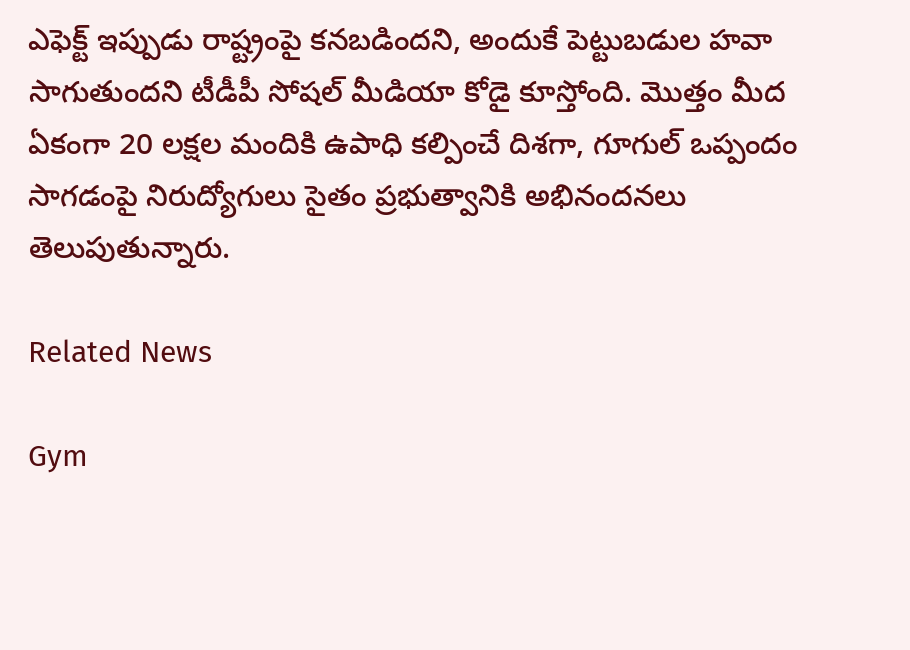ఎఫెక్ట్ ఇప్పుడు రాష్ట్రంపై కనబడిందని, అందుకే పెట్టుబడుల హవా సాగుతుందని టీడీపీ సోషల్ మీడియా కోడై కూస్తోంది. మొత్తం మీద ఏకంగా 20 లక్షల మందికి ఉపాధి కల్పించే దిశగా, గూగుల్ ఒప్పందం సాగడంపై నిరుద్యోగులు సైతం ప్రభుత్వానికి అభినందనలు తెలుపుతున్నారు.

Related News

Gym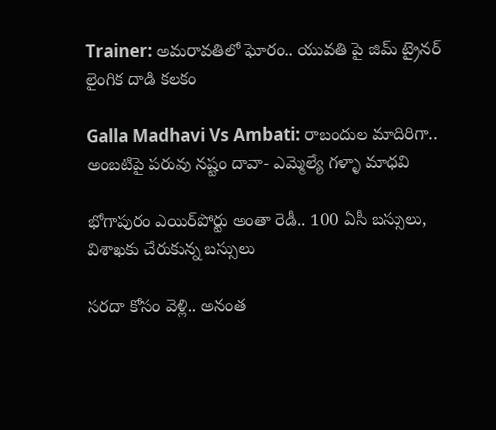Trainer: అమరావతిలో ఘోరం.. యువతి పై జిమ్ ట్రైనర్ లైంగిక దాడి కలకం

Galla Madhavi Vs Ambati: రాబందుల మాదిరిగా.. అంబటిపై పరువు నష్టం దావా- ఎమ్మెల్యే గళ్ళా మాధవి

భోగాపురం ఎయిర్‌పోర్టు అంతా రెడీ.. 100 ఏసీ బస్సులు, విశాఖకు చేరుకున్న బస్సులు

సరదా కోసం వెళ్లి.. అనంత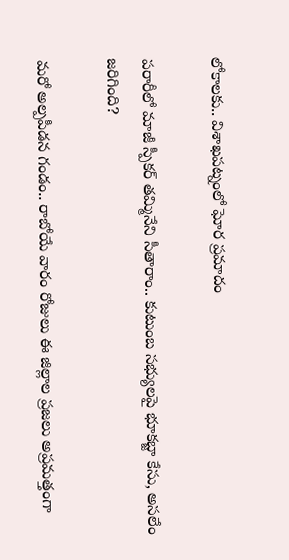లోకాలకు.. విశాఖపట్నంలో ఘోర ప్రమాదం

పరారీలో మాజీ స్పీకర్ తమ్మినేని సీతారాం.. కుటుంబ సభ్యులపై భూకబ్జా కేసు, అసలేం జరిగింది?

మరో అల్పపీడన గండం.. రాబోయే వారం రోజులు ఈ జిల్లాల ప్రజలు అప్రమత్తంగా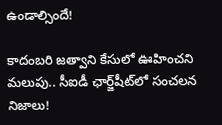ఉండాల్సిందే!

కాదంబరి జత్వాని కేసులో ఊహించని మలుపు.. సీఐడీ ఛార్జ్‌షీట్‌లో సంచలన నిజాలు!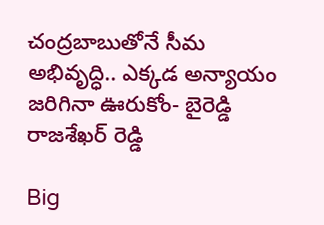చంద్రబాబుతోనే సీమ అభివృద్ధి.. ఎక్కడ అన్యాయం జరిగినా ఊరుకోం- బైరెడ్డి రాజశేఖర్ రెడ్డి

Big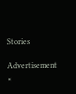Stories

Advertisement
×